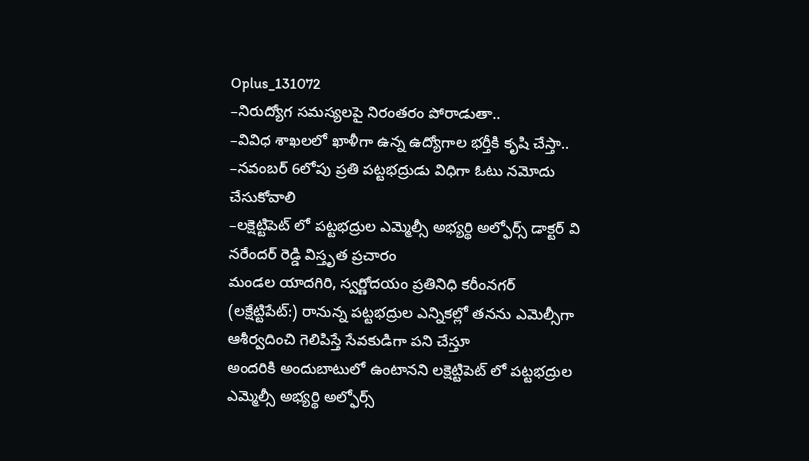Oplus_131072
–నిరుద్యోగ సమస్యలపై నిరంతరం పోరాడుతా..
–వివిధ శాఖలలో ఖాళీగా ఉన్న ఉద్యోగాల భర్తీకి కృషి చేస్తా..
–నవంబర్ 6లోపు ప్రతి పట్టభద్రుడు విధిగా ఓటు నమోదు చేసుకోవాలి
–లక్షెట్టిపెట్ లో పట్టభద్రుల ఎమ్మెల్సీ అభ్యర్థి అల్ఫోర్స్ డాక్టర్ వి నరేందర్ రెడ్డి విస్తృత ప్రచారం
మండల యాదగిరి, స్వర్ణోదయం ప్రతినిధి కరీంనగర్ (లక్షేట్టిపేట్:) రానున్న పట్టభద్రుల ఎన్నికల్లో తనను ఎమెల్సీగా ఆశీర్వదించి గెలిపిస్తే సేవకుడిగా పని చేస్తూ
అందరికి అందుబాటులో ఉంటానని లక్షెట్టిపెట్ లో పట్టభద్రుల ఎమ్మెల్సీ అభ్యర్థి అల్ఫోర్స్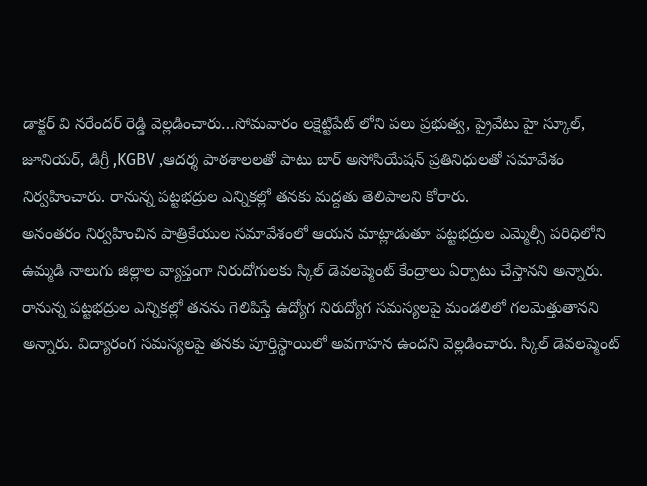డాక్టర్ వి నరేందర్ రెడ్డి వెల్లడించారు…సోమవారం లక్షెట్టిపేట్ లోని పలు ప్రభుత్వ, ప్రైవేటు హై స్కూల్, జూనియర్, డిగ్రీ ,KGBV ,ఆదర్శ పాఠశాలలతో పాటు బార్ అసోసియేషన్ ప్రతినిధులతో సమావేశం నిర్వహించారు. రానున్న పట్టభద్రుల ఎన్నికల్లో తనకు మద్దతు తెలిపాలని కోరారు.
అనంతరం నిర్వహించిన పాత్రికేయుల సమావేశంలో ఆయన మాట్లాడుతూ పట్టభద్రుల ఎమ్మెల్సీ పరిధిలోని ఉమ్మడి నాలుగు జిల్లాల వ్యాప్తంగా నిరుదోగులకు స్కిల్ డెవలప్మెంట్ కేంద్రాలు ఏర్పాటు చేస్తానని అన్నారు. రానున్న పట్టభద్రుల ఎన్నికల్లో తనను గెలిపిస్తే ఉద్యోగ నిరుద్యోగ సమస్యలపై మండలిలో గలమెత్తుతానని అన్నారు. విద్యారంగ సమస్యలపై తనకు పూర్తిస్థాయిలో అవగాహన ఉందని వెల్లడించారు. స్కిల్ డెవలప్మెంట్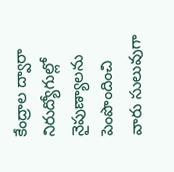కేంద్రాల ద్వారా నిరుద్యోగుల్లో నైపుణ్యాలను పెంపొందించి వారు సులువుగా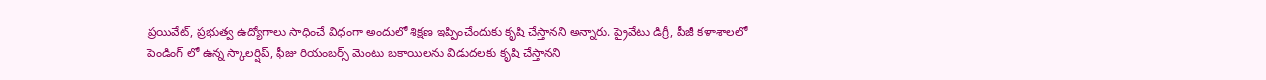ప్రయివేట్, ప్రభుత్వ ఉద్యోగాలు సాధించే విధంగా అందులో శిక్షణ ఇప్పించేందుకు కృషి చేస్తానని అన్నారు. ప్రైవేటు డిగ్రీ, పీజీ కళాశాలలో పెండింగ్ లో ఉన్న స్కాలర్షిప్, ఫీజు రియంబర్స్ మెంటు బకాయిలను విడుదలకు కృషి చేస్తానని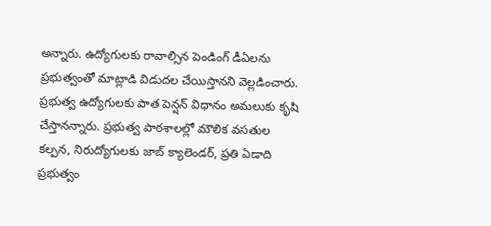అన్నారు. ఉద్యోగులకు రావాల్సిన పెండింగ్ డీఏలను ప్రభుత్వంతో మాట్లాడి విడుదల చేయిస్తానని వెల్లడించారు. ప్రభుత్వ ఉద్యోగులకు పాత పెన్షన్ విధానం అమలుకు కృషి చేస్తానన్నారు. ప్రభుత్వ పాఠశాలల్లో మౌలిక వసతుల కల్పన, నిరుద్యోగులకు జాబ్ క్యాలెండర్, ప్రతి ఏడాది ప్రభుత్వం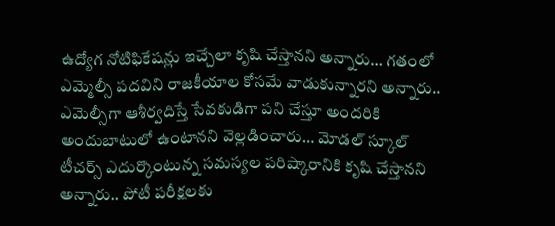ఉద్యోగ నోటిఫికేషన్లు ఇచ్చేలా కృషి చేస్తానని అన్నారు… గతంలో ఎమ్మెల్సీ పదవిని రాజకీయాల కోసమే వాడుకున్నారని అన్నారు.. ఎమెల్సీగా ఆశీర్వదిస్తే సేవకుడిగా పని చేస్తూ అందరికి అందుబాటులో ఉంటానని వెల్లడించారు… మోడల్ స్కూల్ టీచర్స్ ఎదుర్కొంటున్న సమస్యల పరిష్కారానికి కృషి చేస్తానని అన్నారు.. పోటీ పరీక్షలకు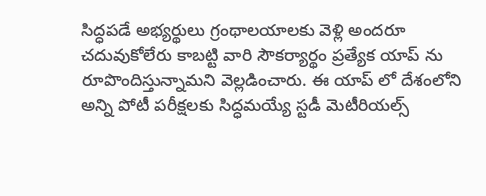సిద్ధపడే అభ్యర్థులు గ్రంథాలయాలకు వెళ్లి అందరూ చదువుకోలేరు కాబట్టి వారి సౌకర్యార్థం ప్రత్యేక యాప్ ను రూపొందిస్తున్నామని వెల్లడించారు. ఈ యాప్ లో దేశంలోని అన్ని పోటీ పరీక్షలకు సిద్ధమయ్యే స్టడీ మెటీరియల్స్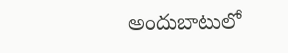అందుబాటులో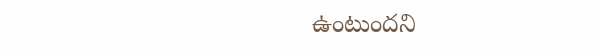ఉంటుందని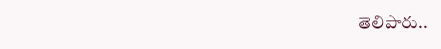తెలిపారు..